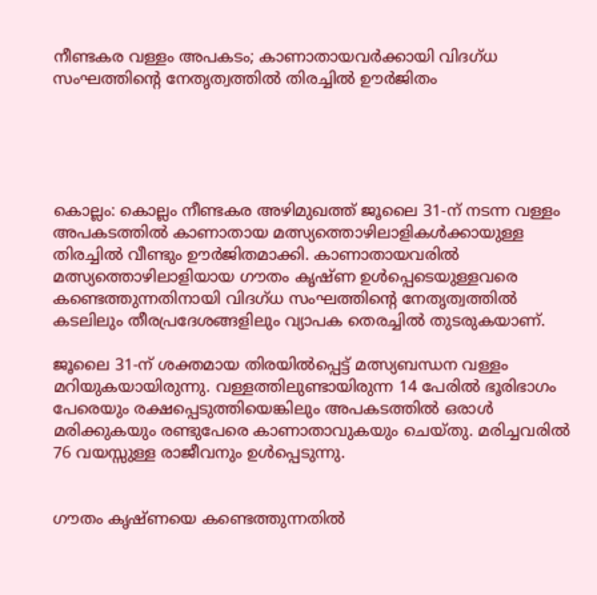നീണ്ടകര വള്ളം അപകടം; കാണാതായവർക്കായി വിദഗ്ധ സംഘത്തിന്റെ നേതൃത്വത്തിൽ തിരച്ചിൽ ഊർജിതം





കൊല്ലം: കൊല്ലം നീണ്ടകര അഴിമുഖത്ത് ജൂലൈ 31-ന് നടന്ന വള്ളം അപകടത്തിൽ കാണാതായ മത്സ്യത്തൊഴിലാളികൾക്കായുള്ള തിരച്ചിൽ വീണ്ടും ഊർജിതമാക്കി. കാണാതായവരിൽ മത്സ്യത്തൊഴിലാളിയായ ഗൗതം കൃഷ്ണ ഉൾപ്പെടെയുള്ളവരെ കണ്ടെത്തുന്നതിനായി വിദഗ്ധ സംഘത്തിന്റെ നേതൃത്വത്തിൽ കടലിലും തീരപ്രദേശങ്ങളിലും വ്യാപക തെരച്ചിൽ തുടരുകയാണ്.

ജൂലൈ 31-ന് ശക്തമായ തിരയിൽപ്പെട്ട് മത്സ്യബന്ധന വള്ളം മറിയുകയായിരുന്നു. വള്ളത്തിലുണ്ടായിരുന്ന 14 പേരിൽ ഭൂരിഭാഗം പേരെയും രക്ഷപ്പെടുത്തിയെങ്കിലും അപകടത്തിൽ ഒരാൾ മരിക്കുകയും രണ്ടുപേരെ കാണാതാവുകയും ചെയ്തു. മരിച്ചവരിൽ 76 വയസ്സുള്ള രാജീവനും ഉൾപ്പെടുന്നു.


ഗൗതം കൃഷ്ണയെ കണ്ടെത്തുന്നതിൽ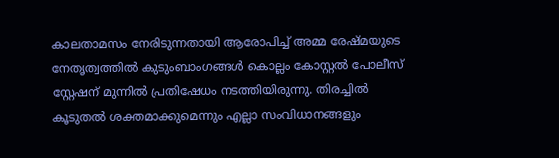കാലതാമസം നേരിടുന്നതായി ആരോപിച്ച് അമ്മ രേഷ്മയുടെ നേതൃത്വത്തിൽ കുടുംബാംഗങ്ങൾ കൊല്ലം കോസ്റ്റൽ പോലീസ് സ്റ്റേഷന് മുന്നിൽ പ്രതിഷേധം നടത്തിയിരുന്നു. തിരച്ചിൽ കൂടുതൽ ശക്തമാക്കുമെന്നും എല്ലാ സംവിധാനങ്ങളും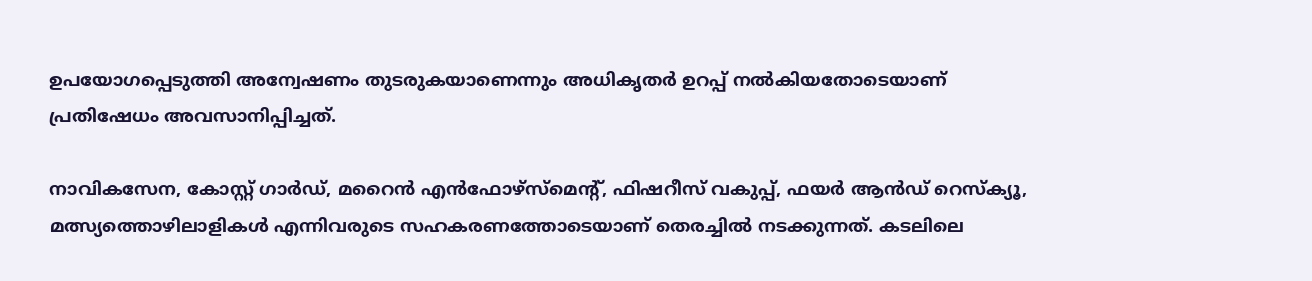ഉപയോഗപ്പെടുത്തി അന്വേഷണം തുടരുകയാണെന്നും അധികൃതർ ഉറപ്പ് നൽകിയതോടെയാണ് പ്രതിഷേധം അവസാനിപ്പിച്ചത്.

നാവികസേന, കോസ്റ്റ് ഗാർഡ്, മറൈൻ എൻഫോഴ്‌സ്‌മെന്റ്, ഫിഷറീസ് വകുപ്പ്, ഫയർ ആൻഡ് റെസ്‌ക്യൂ, മത്സ്യത്തൊഴിലാളികൾ എന്നിവരുടെ സഹകരണത്തോടെയാണ് തെരച്ചിൽ നടക്കുന്നത്. കടലിലെ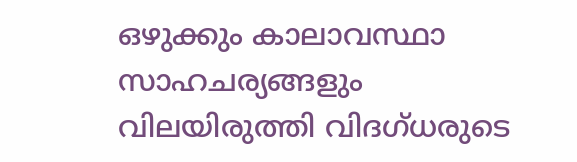ഒഴുക്കും കാലാവസ്ഥാ സാഹചര്യങ്ങളും വിലയിരുത്തി വിദഗ്ധരുടെ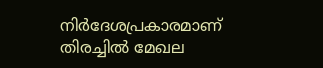നിർദേശപ്രകാരമാണ് തിരച്ചിൽ മേഖല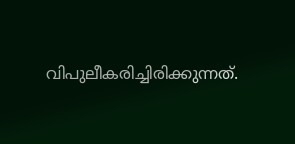വിപുലീകരിച്ചിരിക്കുന്നത്.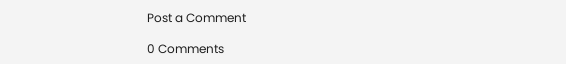Post a Comment

0 Comments